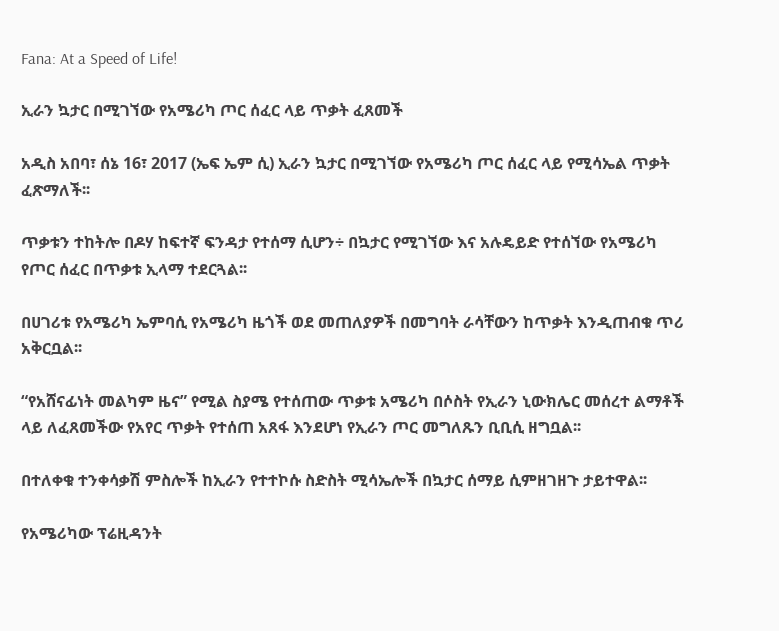Fana: At a Speed of Life!

ኢራን ኳታር በሚገኘው የአሜሪካ ጦር ሰፈር ላይ ጥቃት ፈጸመች

አዲስ አበባ፣ ሰኔ 16፣ 2017 (ኤፍ ኤም ሲ) ኢራን ኳታር በሚገኘው የአሜሪካ ጦር ሰፈር ላይ የሚሳኤል ጥቃት ፈጽማለች፡፡

ጥቃቱን ተከትሎ በዶሃ ከፍተኛ ፍንዳታ የተሰማ ሲሆን÷ በኳታር የሚገኘው እና አሉዴይድ የተሰኘው የአሜሪካ የጦር ሰፈር በጥቃቱ ኢላማ ተደርጓል፡፡

በሀገሪቱ የአሜሪካ ኤምባሲ የአሜሪካ ዜጎች ወደ መጠለያዎች በመግባት ራሳቸውን ከጥቃት እንዲጠብቁ ጥሪ አቅርቧል፡፡

“የአሸናፊነት መልካም ዜና” የሚል ስያሜ የተሰጠው ጥቃቱ አሜሪካ በሶስት የኢራን ኒውክሌር መሰረተ ልማቶች ላይ ለፈጸመችው የአየር ጥቃት የተሰጠ አጸፋ እንደሆነ የኢራን ጦር መግለጹን ቢቢሲ ዘግቧል፡፡

በተለቀቁ ተንቀሳቃሽ ምስሎች ከኢራን የተተኮሱ ስድስት ሚሳኤሎች በኳታር ሰማይ ሲምዘገዘጉ ታይተዋል፡፡

የአሜሪካው ፕሬዚዳንት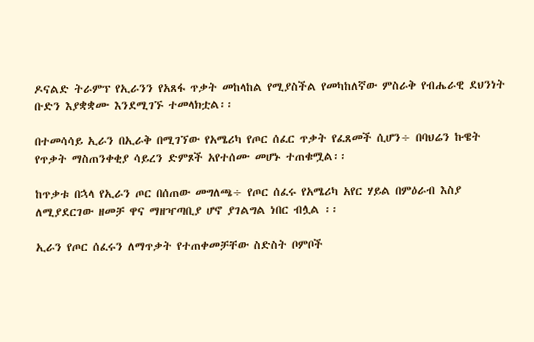ዶናልድ ትራምፕ የኢራንን የአጸፋ ጥቃት መከላከል የሚያስችል የመካከለኛው ምስራቅ የብሔራዊ ደህንነት ቡድን እያቋቋሙ እንደሚገኙ ተመላክቷል፡፡

በተመሳሳይ ኢራን በኢራቅ በሚገኘው የአሜሪካ የጦር ሰፈር ጥቃት የፈጸመች ሲሆን÷ በባህሬን ኩዌት የጥቃት ማስጠንቀቂያ ሳይረን ድምጾች አየተሰሙ መሆኑ ተጠቁሟል፡፡

ከጥቃቱ በኋላ የኢራን ጦር በሰጠው መግለጫ÷ የጦር ሰፈሩ የአሜሪካ አየር ሃይል በምዕራብ እስያ ለሚያደርገው ዘመቻ ዋና ማዘዣጣቢያ ሆኖ ያገልግል ነበር ብሏል ፡፡

ኢራን የጦር ሰፈሩን ለማጥቃት የተጠቀመቻቸው ስድስት ቦምቦች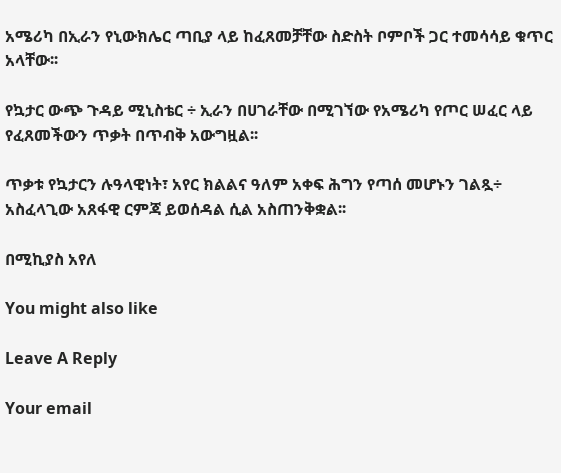አሜሪካ በኢራን የኒውክሌር ጣቢያ ላይ ከፈጸመቻቸው ስድስት ቦምቦች ጋር ተመሳሳይ ቁጥር አላቸው፡፡

የኳታር ውጭ ጉዳይ ሚኒስቴር ÷ ኢራን በሀገራቸው በሚገኘው የአሜሪካ የጦር ሠፈር ላይ የፈጸመችውን ጥቃት በጥብቅ አውግዟል፡፡

ጥቃቱ የኳታርን ሉዓላዊነት፣ አየር ክልልና ዓለም አቀፍ ሕግን የጣሰ መሆኑን ገልጿ÷ አስፈላጊው አጸፋዊ ርምጃ ይወሰዳል ሲል አስጠንቅቋል፡፡

በሚኪያስ አየለ

You might also like

Leave A Reply

Your email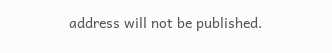address will not be published.